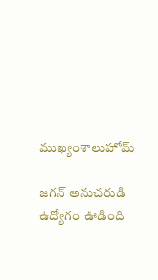ముఖ్యంశాలుహోమ్

జగన్ అనుచరుడి ఉద్యోగం ఊడింది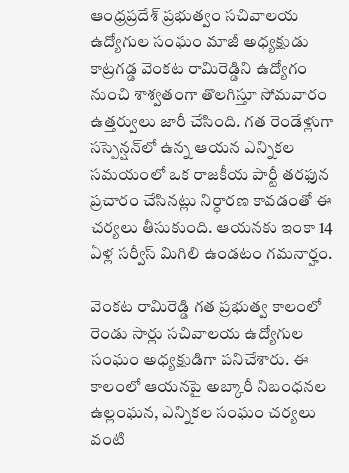ఆంధ్రప్రదేశ్ ప్రభుత్వం సచివాలయ ఉద్యోగుల సంఘం మాజీ అధ్యక్షుడు కాట్రగడ్డ వెంకట రామిరెడ్డిని ఉద్యోగం నుంచి శాశ్వతంగా తొలగిస్తూ సోమవారం ఉత్తర్వులు జారీ చేసింది. గత రెండేళ్లుగా సస్పెన్షన్‌లో ఉన్న ఆయన ఎన్నికల సమయంలో ఒక రాజకీయ పార్టీ తరఫున ప్రచారం చేసినట్లు నిర్ధారణ కావడంతో ఈ చర్యలు తీసుకుంది. ఆయనకు ఇంకా 14 ఏళ్ల సర్వీస్ మిగిలి ఉండటం గమనార్హం.

వెంకట రామిరెడ్డి గత ప్రభుత్వ కాలంలో రెండు సార్లు సచివాలయ ఉద్యోగుల సంఘం అధ్యక్షుడిగా పనిచేశారు. ఈ కాలంలో ఆయనపై అబ్కారీ నిబంధనల ఉల్లంఘన, ఎన్నికల సంఘం చర్యలు వంటి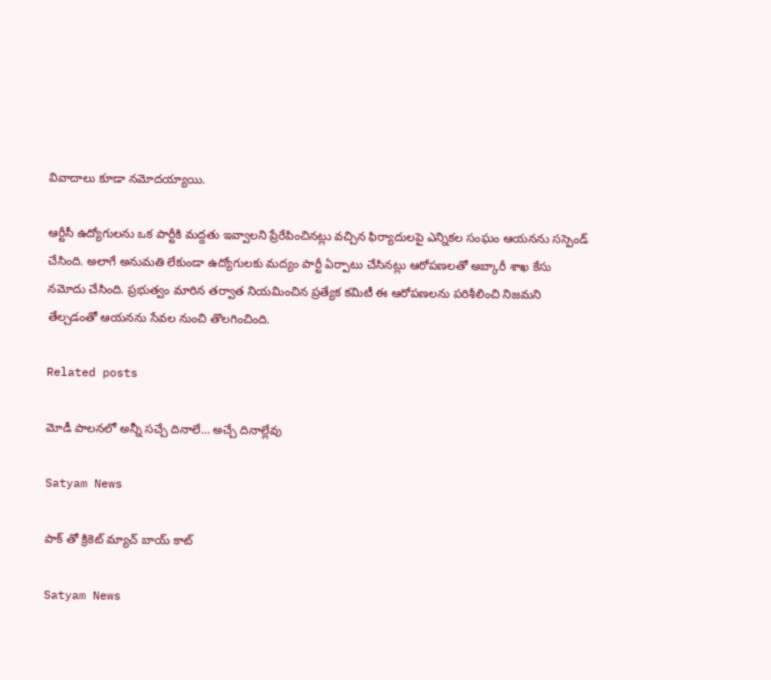వివాదాలు కూడా నమోదయ్యాయి.

ఆర్టీసీ ఉద్యోగులను ఒక పార్టీకి మద్దతు ఇవ్వాలని ప్రేరేపించినట్లు వచ్చిన ఫిర్యాదులపై ఎన్నికల సంఘం ఆయనను సస్పెండ్ చేసింది. అలాగే అనుమతి లేకుండా ఉద్యోగులకు మద్యం పార్టీ ఏర్పాటు చేసినట్లు ఆరోపణలతో అబ్కారీ శాఖ కేసు నమోదు చేసింది. ప్రభుత్వం మారిన తర్వాత నియమించిన ప్రత్యేక కమిటీ ఈ ఆరోపణలను పరిశీలించి నిజమని తేల్చడంతో ఆయనను సేవల నుంచి తొలగించింది.

Related posts

మోడీ పాలనలో అన్నీ సచ్చే దినాలే… అచ్చే దినాల్లేవు

Satyam News

పాక్ తో క్రికెట్ మ్యాచ్ బాయ్ కాట్

Satyam News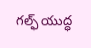గల్ఫ్ యుద్ధ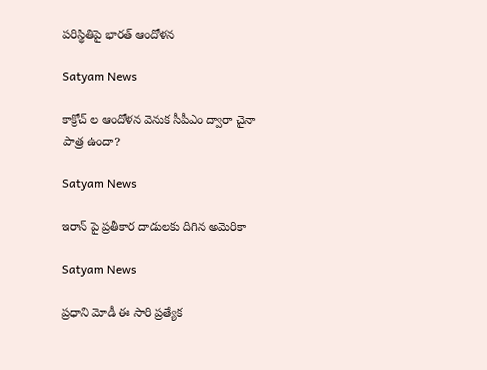పరిస్థితిపై భారత్ ఆందోళన

Satyam News

కాక్రోచ్ ల ఆందోళన వెనుక సీపీఎం ద్వారా చైనా పాత్ర ఉందా?

Satyam News

ఇరాన్ పై ప్రతీకార దాడులకు దిగిన అమెరికా

Satyam News

ప్రధాని మోడీ ఈ సారి ప్రత్యేక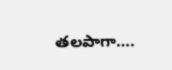తలపాగా….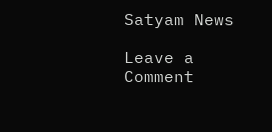Satyam News

Leave a Comment